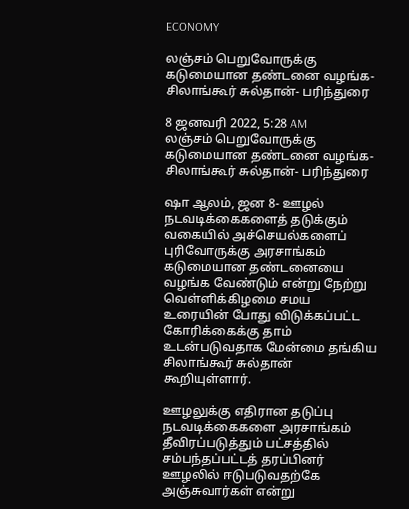ECONOMY

லஞ்சம் பெறுவோருக்கு கடுமையான தண்டனை வழங்க- சிலாங்கூர் சுல்தான்- பரிந்துரை

8 ஜனவரி 2022, 5:28 AM
லஞ்சம் பெறுவோருக்கு கடுமையான தண்டனை வழங்க- சிலாங்கூர் சுல்தான்- பரிந்துரை

ஷா ஆலம், ஜன 8- ஊழல் நடவடிக்கைகளைத் தடுக்கும் வகையில் அச்செயல்களைப் புரிவோருக்கு அரசாங்கம் கடுமையான தண்டனையை வழங்க வேண்டும் என்று நேற்று வெள்ளிக்கிழமை சமய உரையின் போது விடுக்கப்பட்ட கோரிக்கைக்கு தாம் உடன்படுவதாக மேன்மை தங்கிய சிலாங்கூர் சுல்தான் கூறியுள்ளார்.

ஊழலுக்கு எதிரான தடுப்பு நடவடிக்கைகளை அரசாங்கம் தீவிரப்படுத்தும் பட்சத்தில் சம்பந்தப்பட்டத் தரப்பினர் ஊழலில் ஈடுபடுவதற்கே அஞ்சுவார்கள் என்று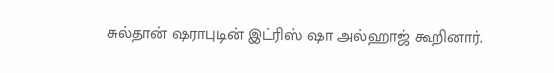சுல்தான் ஷராபுடின் இட்ரிஸ் ஷா அல்ஹாஜ் கூறினார்.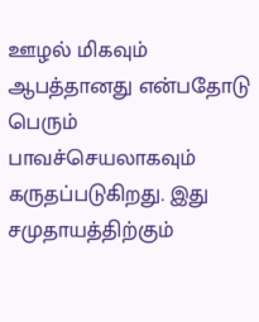ஊழல் மிகவும் ஆபத்தானது என்பதோடு பெரும் பாவச்செயலாகவும் கருதப்படுகிறது. இது சமுதாயத்திற்கும்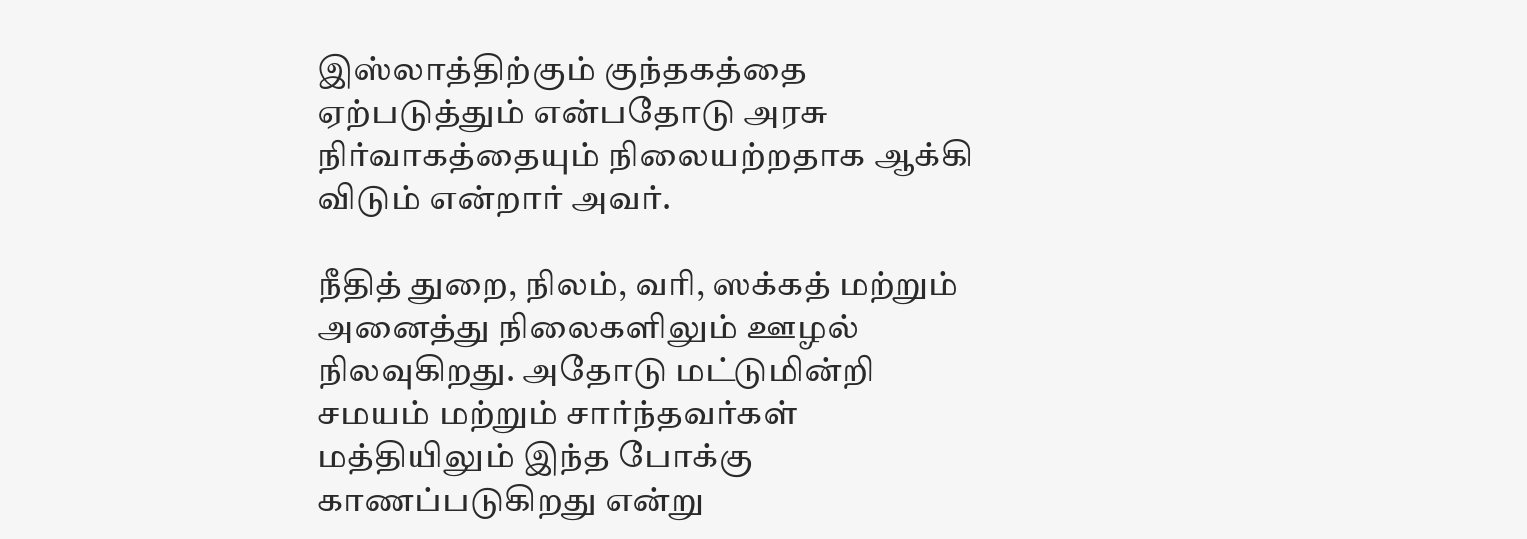இஸ்லாத்திற்கும் குந்தகத்தை ஏற்படுத்தும் என்பதோடு அரசு நிர்வாகத்தையும் நிலையற்றதாக ஆக்கி விடும் என்றார் அவர்.

நீதித் துறை, நிலம், வரி, ஸக்கத் மற்றும் அனைத்து நிலைகளிலும் ஊழல் நிலவுகிறது. அதோடு மட்டுமின்றி சமயம் மற்றும் சார்ந்தவர்கள் மத்தியிலும் இந்த போக்கு காணப்படுகிறது என்று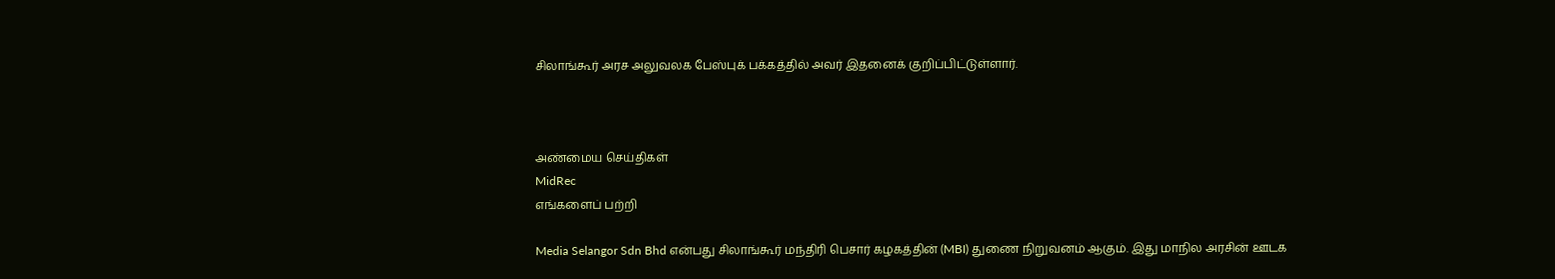சிலாங்கூர் அரச அலுவலக பேஸ்புக் பக்கத்தில் அவர் இதனைக் குறிப்பிட்டுள்ளார்.



அண்மைய செய்திகள்
MidRec
எங்களைப் பற்றி

Media Selangor Sdn Bhd என்பது சிலாங்கூர் மந்திரி பெசார் கழகத்தின் (MBI) துணை நிறுவனம் ஆகும். இது மாநில அரசின் ஊடக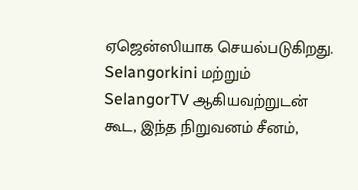ஏஜென்ஸியாக செயல்படுகிறது. Selangorkini மற்றும் SelangorTV ஆகியவற்றுடன் கூட, இந்த நிறுவனம் சீனம்,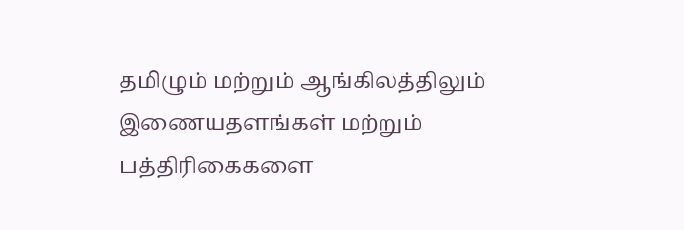தமிழும் மற்றும் ஆங்கிலத்திலும் இணையதளங்கள் மற்றும் பத்திரிகைகளை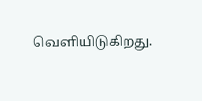வெளியிடுகிறது.